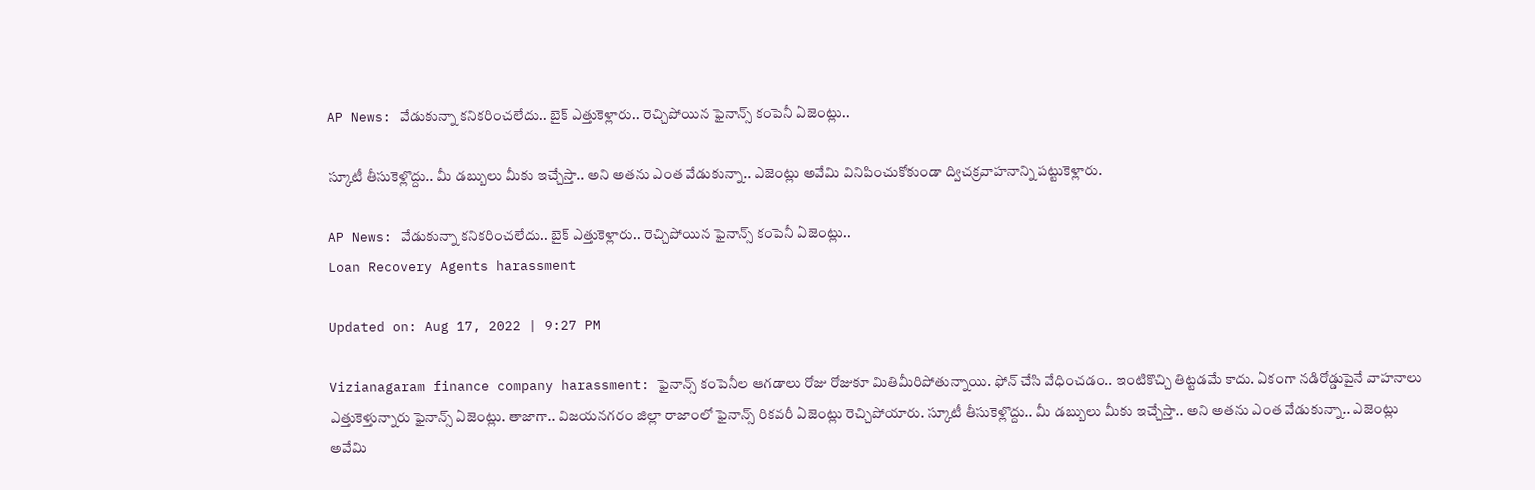AP News: వేడుకున్నా కనికరించలేదు.. బైక్ ఎత్తుకెళ్లారు.. రెచ్చిపోయిన ఫైనాన్స్ కంపెనీ ఏజెంట్లు..

స్కూటీ తీసుకెళ్లొద్దు.. మీ డబ్బులు మీకు ఇచ్చేస్తా.. అని అతను ఎంత వేడుకున్నా.. ఎజెంట్లు అవేమి వినిపించుకోకుండా ద్విచక్రవాహనాన్ని పట్టుకెళ్లారు.

AP News: వేడుకున్నా కనికరించలేదు.. బైక్ ఎత్తుకెళ్లారు.. రెచ్చిపోయిన ఫైనాన్స్ కంపెనీ ఏజెంట్లు..
Loan Recovery Agents harassment

Updated on: Aug 17, 2022 | 9:27 PM

Vizianagaram finance company harassment: ఫైనాన్స్ కంపెనీల ఆగడాలు రోజు రోజుకూ మితిమీరిపోతున్నాయి. ఫోన్ చేసి వేధించడం.. ఇంటికొచ్చి తిట్టడమే కాదు. ఏకంగా నడిరోడ్డుపైనే వాహనాలు ఎత్తుకెళ్తున్నారు ఫైనాన్స్ ఏజెంట్లు. తాజాగా.. విజయనగరం జిల్లా రాజాంలో ఫైనాన్స్ రికవరీ ఏజెంట్లు రెచ్చిపోయారు. స్కూటీ తీసుకెళ్లొద్దు.. మీ డబ్బులు మీకు ఇచ్చేస్తా.. అని అతను ఎంత వేడుకున్నా.. ఎజెంట్లు అవేమి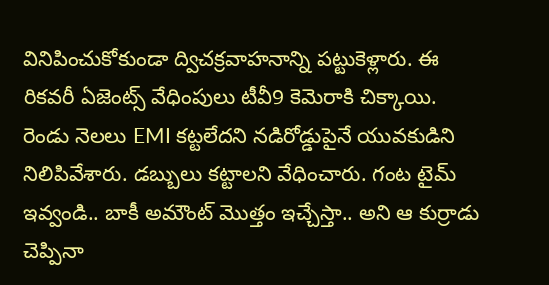వినిపించుకోకుండా ద్విచక్రవాహనాన్ని పట్టుకెళ్లారు. ఈ రికవరీ ఏజెంట్స్ వేధింపులు టీవీ9 కెమెరాకి చిక్కాయి. రెండు నెలలు EMI కట్టలేదని నడిరోడ్డుపైనే యువకుడిని నిలిపివేశారు. డబ్బులు కట్టాలని వేధించారు. గంట టైమ్ ఇవ్వండి.. బాకీ అమౌంట్ మొత్తం ఇచ్చేస్తా.. అని ఆ కుర్రాడు చెప్పినా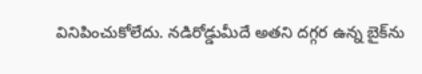వినిపించుకోలేదు. నడిరోడ్డుమీదే అతని దగ్గర ఉన్న బైక్‌ను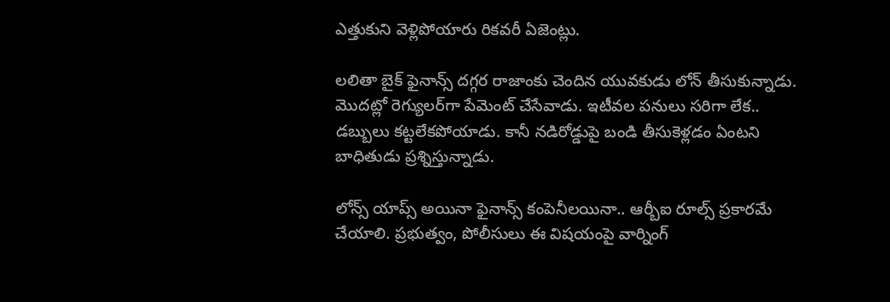ఎత్తుకుని వెళ్లిపోయారు రికవరీ ఏజెంట్లు.

లలితా బైక్ ఫైనాన్స్ దగ్గర రాజాంకు చెందిన యువకుడు లోన్ తీసుకున్నాడు. మొదట్లో రెగ్యులర్‌గా పేమెంట్ చేసేవాడు. ఇటీవల పనులు సరిగా లేక.. డబ్బులు కట్టలేకపోయాడు. కానీ నడిరోడ్డుపై బండి తీసుకెళ్లడం ఏంటని బాధితుడు ప్రశ్నిస్తున్నాడు.

లోన్స్‌ యాప్స్‌ అయినా ఫైనాన్స్ కంపెనీలయినా.. ఆర్బీఐ రూల్స్‌ ప్రకారమే చేయాలి. ప్రభుత్వం, పోలీసులు ఈ విషయంపై వార్నింగ్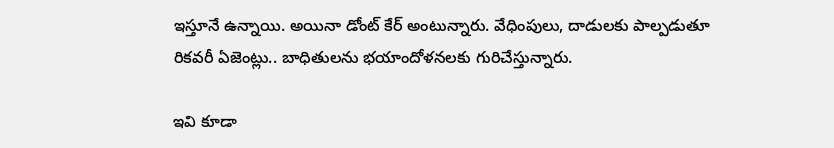ఇస్తూనే ఉన్నాయి. అయినా డోంట్ కేర్‌ అంటున్నారు. వేధింపులు, దాడులకు పాల్పడుతూ రికవరీ ఏజెంట్లు.. బాధితులను భయాందోళనలకు గురిచేస్తున్నారు.

ఇవి కూడా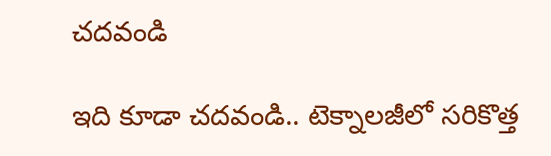చదవండి

ఇది కూడా చదవండి.. టెక్నాలజీలో సరికొత్త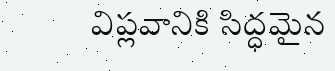విప్లవానికి సిద్ధమైన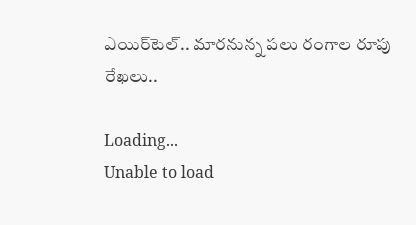ఎయిర్‌టెల్‌.. మారనున్న పలు రంగాల రూపు రేఖలు..

Loading...
Unable to load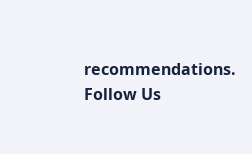recommendations.
Follow Us